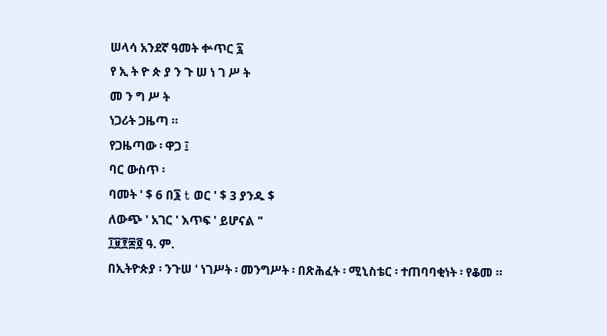ሠላሳ አንደኛ ዓመት ቍጥር ፯
የ ኢ ት ዮ ጵ ያ ን ጉ ሠ ነ ገ ሥ ት
መ ን ግ ሥ ት
ነጋሪት ጋዜጣ ።
የጋዜጣው ፡ ዋጋ ፤
ባር ውስጥ ፡
ባመት ' $ 6 በ፮ t ወር ' $ 3 ያንዱ $
ለውጭ ' አገር ' እጥፍ ' ይሆናል "
፲፱፻፷፬ ዓ. ም.
በኢትዮጵያ ፡ ንጉሠ ' ነገሥት ፡ መንግሥት ፡ በጽሕፈት ፡ ሚኒስቴር ፡ ተጠባባቂነት ፡ የቆመ ።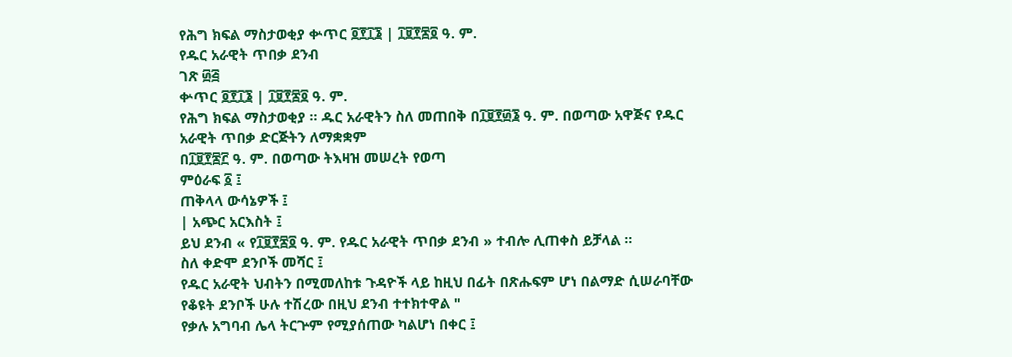የሕግ ክፍል ማስታወቂያ ቍጥር ፬፻፲፮ | ፲፱፻፷፬ ዓ. ም.
የዱር አራዊት ጥበቃ ደንብ
ገጽ ፴፭
ቍጥር ፬፻፲፮ | ፲፱፻፷፬ ዓ. ም.
የሕግ ክፍል ማስታወቂያ ። ዱር አራዊትን ስለ መጠበቅ በ፲፱፻፴፮ ዓ. ም. በወጣው አዋጅና የዱር አራዊት ጥበቃ ድርጅትን ለማቋቋም
በ፲፱፻፷፫ ዓ. ም. በወጣው ትእዛዝ መሠረት የወጣ
ምዕራፍ ፩ ፤
ጠቅላላ ውሳኔዎች ፤
| አጭር አርእስት ፤
ይህ ደንብ « የ፲፱፻፷፬ ዓ. ም. የዱር አራዊት ጥበቃ ደንብ » ተብሎ ሊጠቀስ ይቻላል ።
ስለ ቀድሞ ደንቦች መሻር ፤
የዱር አራዊት ህብትን በሚመለከቱ ጉዳዮች ላይ ከዚህ በፊት በጽሑፍም ሆነ በልማድ ሲሠራባቸው የቆዩት ደንቦች ሁሉ ተሽረው በዚህ ደንብ ተተክተዋል "
የቃሉ አግባብ ሌላ ትርጕም የሚያሰጠው ካልሆነ በቀር ፤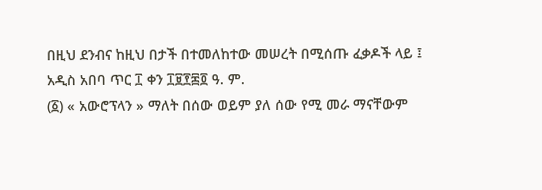በዚህ ደንብና ከዚህ በታች በተመለከተው መሠረት በሚሰጡ ፈቃዶች ላይ ፤
አዲስ አበባ ጥር ፲ ቀን ፲፱፻፷፬ ዓ. ም.
(፩) « አውሮፕላን » ማለት በሰው ወይም ያለ ሰው የሚ መራ ማናቸውም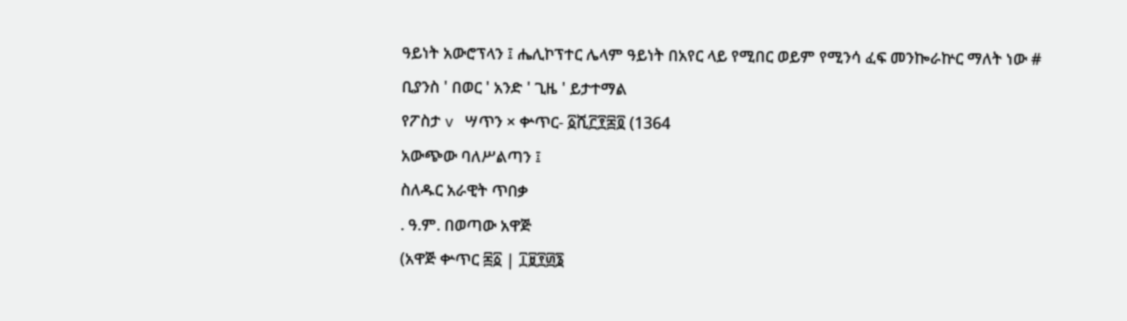ዓይነት አውሮፕላን ፤ ሔሊኮፕተር ሌላም ዓይነት በአየር ላይ የሚበር ወይም የሚንሳ ፈፍ መንኰራኵር ማለት ነው #
ቢያንስ ' በወር ' አንድ ' ጊዜ ' ይታተማል
የፖስታ v ሣጥን × ቍጥር- ፩ሺ፫፻፰፬ (1364
አውጭው ባለሥልጣን ፤
ስለዱር አራዊት ጥበቃ
. ዓ.ም. በወጣው አዋጅ
(አዋጅ ቍጥር ፷፩ | ፲፱፻፴፮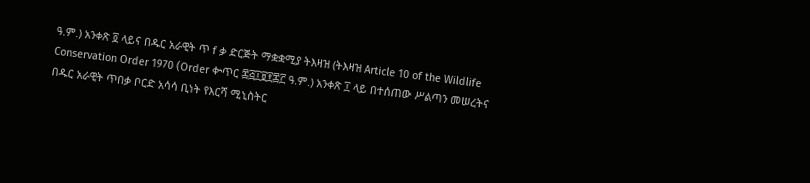ዓ.ም.) አንቀጽ ፬ ላይና በዱር አራዊት ጥ f ቃ ድርጅት ማቋቋሚያ ትእዛዝ (ትእዛዝ Article 10 of the Wildlife Conservation Order 1970 (Order ቍጥር ፷፭፲፱፻፷፫ ዓ.ም.) አንቀጽ ፲ ላይ በተሰጠው ሥልጣን መሠረትና በዱር አራዊት ጥበቃ ቦርድ አሳሳ ቢነት የእርሻ ሚኒስትር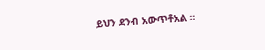ይህን ደንብ አውጥቶአል ።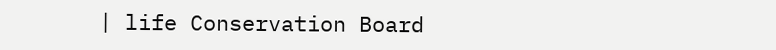| life Conservation Board